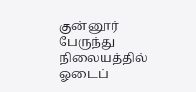குன்னூர் பேருந்து நிலையத்தில் ஓடைப்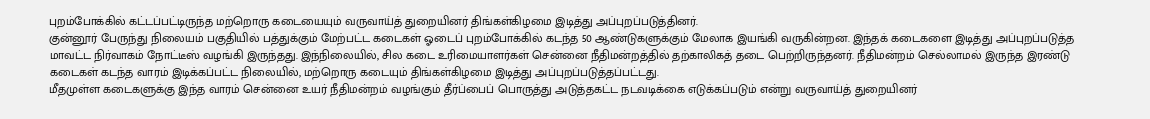புறம்போக்கில் கட்டப்பட்டிருந்த மற்றொரு கடையையும் வருவாய்த் துறையினர் திங்கள்கிழமை இடித்து அப்புறப்படுத்தினர்.
குன்னூர் பேருந்து நிலையம் பகுதியில் பத்துக்கும் மேற்பட்ட கடைகள் ஓடைப் புறம்போக்கில் கடந்த 50 ஆண்டுகளுக்கும் மேலாக இயங்கி வருகின்றன. இந்தக் கடைகளை இடித்து அப்புறப்படுத்த மாவட்ட நிர்வாகம் நோட்டீஸ் வழங்கி இருந்தது. இந்நிலையில், சில கடை உரிமையாளர்கள் சென்னை நீதிமன்றத்தில் தற்காலிகத் தடை பெற்றிருந்தனர். நீதிமன்றம் செல்லாமல் இருந்த இரண்டு கடைகள் கடந்த வாரம் இடிக்கப்பட்ட நிலையில், மற்றொரு கடையும் திங்கள்கிழமை இடித்து அப்புறப்படுத்தப்பட்டது.
மீதமுள்ள கடைகளுக்கு இந்த வாரம் சென்னை உயர் நீதிமன்றம் வழங்கும் தீர்ப்பைப் பொருத்து அடுத்தகட்ட நடவடிக்கை எடுக்கப்படும் என்று வருவாய்த் துறையினர்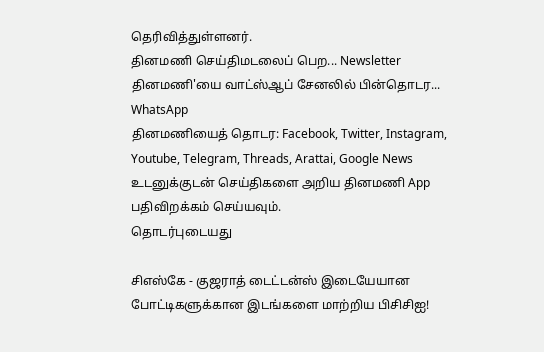தெரிவித்துள்ளனர்.
தினமணி செய்திமடலைப் பெற... Newsletter
தினமணி'யை வாட்ஸ்ஆப் சேனலில் பின்தொடர... WhatsApp
தினமணியைத் தொடர: Facebook, Twitter, Instagram, Youtube, Telegram, Threads, Arattai, Google News
உடனுக்குடன் செய்திகளை அறிய தினமணி App பதிவிறக்கம் செய்யவும்.
தொடர்புடையது

சிஎஸ்கே - குஜராத் டைட்டன்ஸ் இடையேயான போட்டிகளுக்கான இடங்களை மாற்றிய பிசிசிஐ!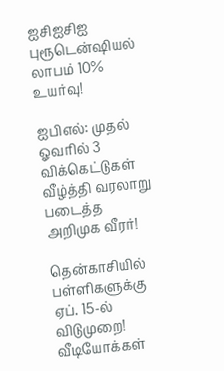ஐசிஐசிஐ புரூடென்ஷியல் லாபம் 10% உயர்வு!

ஐபிஎல்: முதல் ஓவரில் 3 விக்கெட்டுகள் வீழ்த்தி வரலாறு படைத்த அறிமுக வீரர்!

தென்காசியில் பள்ளிகளுக்கு ஏப். 15-ல் விடுமுறை!
வீடியோக்கள்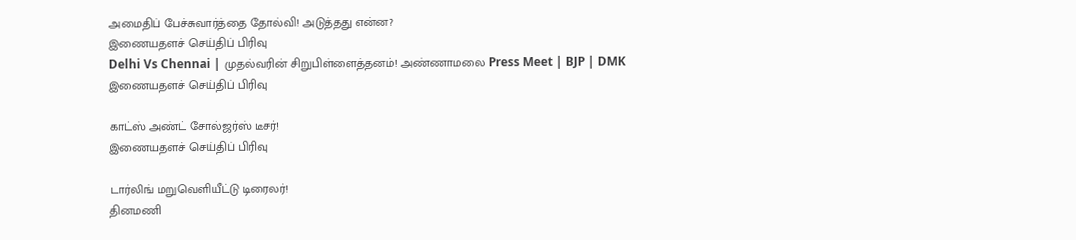அமைதிப் பேச்சுவார்த்தை தோல்வி! அடுத்தது என்ன?
இணையதளச் செய்திப் பிரிவு
Delhi Vs Chennai | முதல்வரின் சிறுபிள்ளைத்தனம்! அண்ணாமலை Press Meet | BJP | DMK
இணையதளச் செய்திப் பிரிவு

காட்ஸ் அண்ட் சோல்ஜர்ஸ் டீசர்!
இணையதளச் செய்திப் பிரிவு

டார்லிங் மறுவெளியீட்டு டிரைலர்!
தினமணி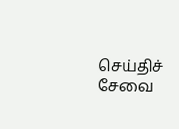செய்திச் சேவை